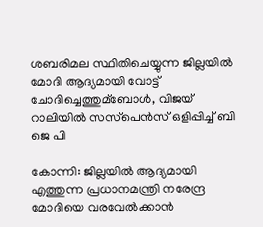ശബരിമല സ്ഥിതിചെയ്യുന്ന ജില്ലയില്‍ മോദി ആദ്യമായി വോട്ട് ചോദിച്ചെത്തുമ്ബോള്‍, വിജയ് റാലിയില്‍ സസ്‌പെന്‍സ് ഒളിപ്പിച്ച്‌ ബി ജെ പി

കോന്നി: ജില്ലയില്‍ ആദ്യമായി എത്തുന്ന പ്രധാനമന്ത്രി നരേന്ദ്ര മോദിയെ വരവേല്‍ക്കാന്‍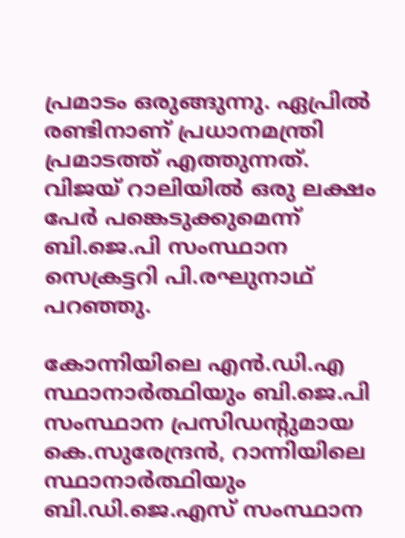പ്രമാടം ഒരുങ്ങുന്നു. ഏപ്രില്‍ രണ്ടിനാണ് പ്രധാനമന്ത്രി പ്രമാടത്ത് എത്തുന്നത്. വിജയ് റാലിയില്‍ ഒരു ലക്ഷം പേര്‍ പങ്കെടുക്കുമെന്ന് ബി.ജെ.പി സംസ്ഥാന സെക്രട്ടറി പി.രഘുനാഥ് പറഞ്ഞു.

കോന്നിയിലെ എന്‍.ഡി.എ സ്ഥാനാര്‍ത്ഥിയും ബി.ജെ.പി സംസ്ഥാന പ്രസിഡന്റുമായ കെ.സുരേന്ദ്രന്‍, റാന്നിയിലെ സ്ഥാനാര്‍ത്ഥിയും ബി.ഡി.ജെ.എസ് സംസ്ഥാന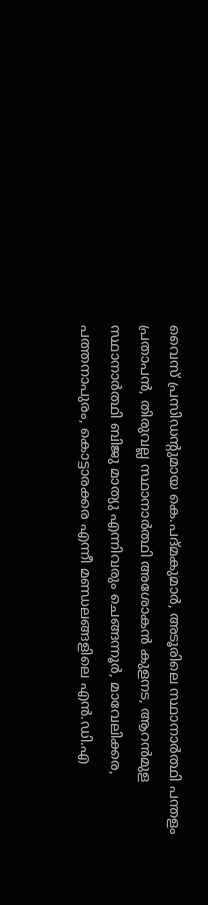വൈസ് പ്രസിഡന്റുമായ കെ.പദ്മകുമാര്‍, അടൂരിലെ സ്ഥാനാര്‍ത്ഥി പന്തളം പ്രതാപന്‍, തിരുവല്ല സ്ഥാനാര്‍ത്ഥി അശോകന്‍ കുളനട, ആറന്‍മുള സ്ഥാനാര്‍ത്ഥി ബിജു മാത്യു എന്നിവരും ചെങ്ങന്നൂര്‍, മാവേലിക്കര, പത്തനാപുരം, കൊട്ടാരക്കര എന്നീ മണ്ഡലങ്ങളിലെ എന്‍.ഡി.എ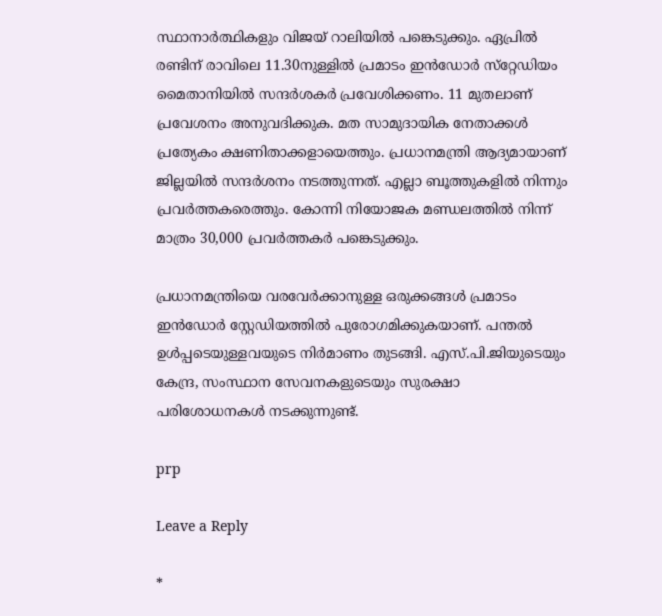സ്ഥാനാര്‍ത്ഥികളും വിജയ് റാലിയില്‍ പങ്കെടുക്കും. ഏപ്രില്‍ രണ്ടിന് രാവിലെ 11.30നുള്ളില്‍ പ്രമാടം ഇന്‍ഡോര്‍ സ്‌റ്റേഡിയം മൈതാനിയില്‍ സന്ദര്‍ശകര്‍ പ്രവേശിക്കണം. 11 മുതലാണ് പ്രവേശനം അനുവദിക്കുക. മത സാമുദായിക നേതാക്കള്‍ പ്രത്യേകം ക്ഷണിതാക്കളായെത്തും. പ്രധാനമന്ത്രി ആദ്യമായാണ് ജില്ലയില്‍ സന്ദര്‍ശനം നടത്തുന്നത്. എല്ലാ ബൂത്തുകളില്‍ നിന്നും പ്രവര്‍ത്തകരെത്തും. കോന്നി നിയോജക മണ്ഡലത്തില്‍ നിന്ന് മാത്രം 30,000 പ്രവര്‍ത്തകര്‍ പങ്കെടുക്കും.

പ്രധാനമന്ത്രിയെ വരവേര്‍ക്കാനുള്ള ഒരുക്കങ്ങള്‍ പ്രമാടം ഇന്‍ഡോര്‍ സ്റ്റേഡിയത്തില്‍ പുരോഗമിക്കുകയാണ്. പന്തല്‍ ഉള്‍പ്പടെയുള്ളവയുടെ നിര്‍മാണം തുടങ്ങി. എസ്.പി.ജിയുടെയും കേന്ദ്ര, സംസ്ഥാന സേവനകളുടെയും സുരക്ഷാ പരിശോധനകള്‍ നടക്കുന്നുണ്ട്.

prp

Leave a Reply

*